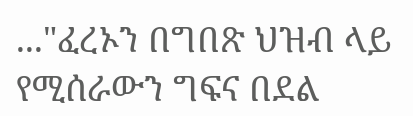..."ፈረኦን በግበጽ ህዝብ ላይ የሚሰራውን ግፍና በደል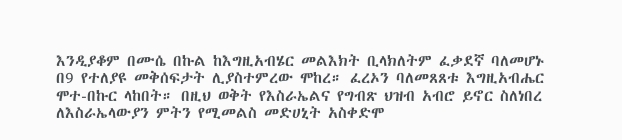እንዲያቆም በሙሴ በኩል ከእግዚአብሄር መልእክት ቢላክለትም ፈቃደኛ ባለመሆኑ በ9 የተለያዩ መቅሰፍታት ሊያስተምረው ሞከረ። ፈረኦን ባለመጸጸቱ እግዚአብሔር ሞተ-በኩር ላከበት። በዚህ ወቅት የእስራኤልና የግብጽ ህዝብ አብሮ ይኖር ስለነበረ ለእስራኤላውያን ምትን የሚመልስ መድሀኒት አስቀድሞ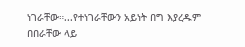ነገራቸው።...የተነገራቸውን አይነት በግ እያረዱም በበራቸው ላይ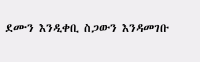ደሙን እንዲቀቢ ስጋውን እንዳመገቡ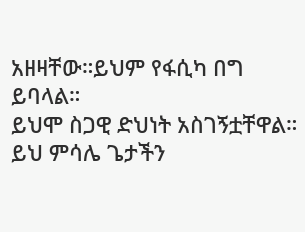አዘዛቸው።ይህም የፋሲካ በግ ይባላል።
ይህሞ ስጋዊ ድህነት አስገኝቷቸዋል። ይህ ምሳሌ ጌታችን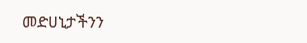መድሀኒታችንን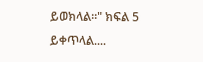ይወክላል።" ክፍል 5 ይቀጥላል....